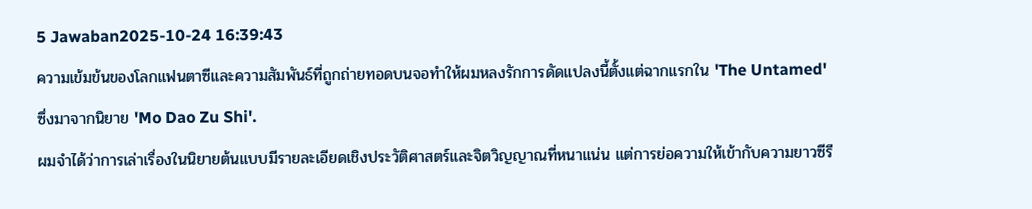5 Jawaban2025-10-24 16:39:43
ความเข้มข้นของโลกแฟนตาซีและความสัมพันธ์ที่ถูกถ่ายทอดบนจอทำให้ผมหลงรักการดัดแปลงนี้ตั้งแต่ฉากแรกใน 'The Untamed' ซึ่งมาจากนิยาย 'Mo Dao Zu Shi'.
ผมจำได้ว่าการเล่าเรื่องในนิยายต้นแบบมีรายละเอียดเชิงประวัติศาสตร์และจิตวิญญาณที่หนาแน่น แต่การย่อความให้เข้ากับความยาวซีรี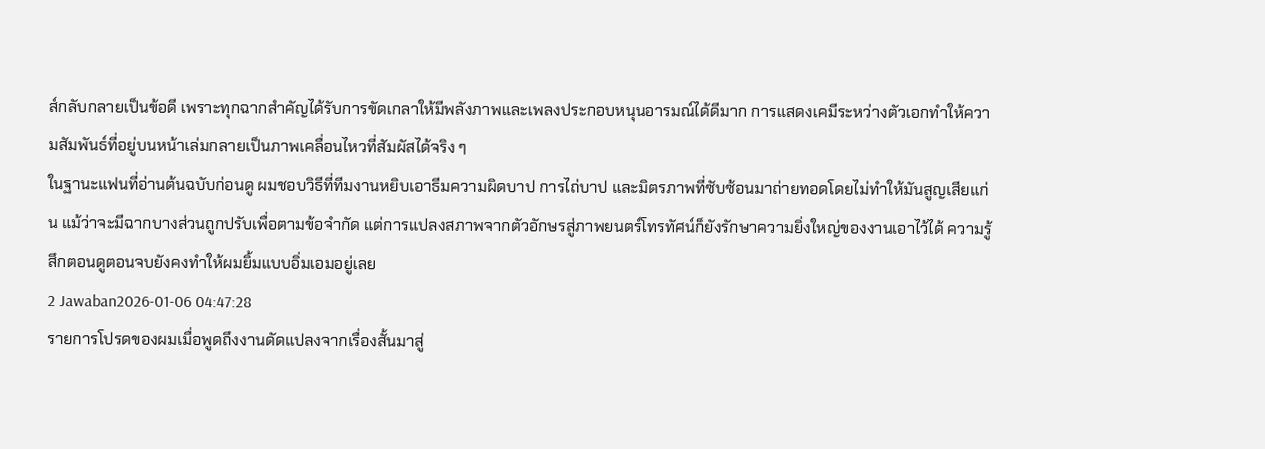ส์กลับกลายเป็นข้อดี เพราะทุกฉากสำคัญได้รับการขัดเกลาให้มีพลังภาพและเพลงประกอบหนุนอารมณ์ได้ดีมาก การแสดงเคมีระหว่างตัวเอกทำให้ความสัมพันธ์ที่อยู่บนหน้าเล่มกลายเป็นภาพเคลื่อนไหวที่สัมผัสได้จริง ๆ
ในฐานะแฟนที่อ่านต้นฉบับก่อนดู ผมชอบวิธีที่ทีมงานหยิบเอาธีมความผิดบาป การไถ่บาป และมิตรภาพที่ซับซ้อนมาถ่ายทอดโดยไม่ทำให้มันสูญเสียแก่น แม้ว่าจะมีฉากบางส่วนถูกปรับเพื่อตามข้อจำกัด แต่การแปลงสภาพจากตัวอักษรสู่ภาพยนตร์โทรทัศน์ก็ยังรักษาความยิ่งใหญ่ของงานเอาไว้ได้ ความรู้สึกตอนดูตอนจบยังคงทำให้ผมยิ้มแบบอิ่มเอมอยู่เลย
2 Jawaban2026-01-06 04:47:28
รายการโปรดของผมเมื่อพูดถึงงานดัดแปลงจากเรื่องสั้นมาสู่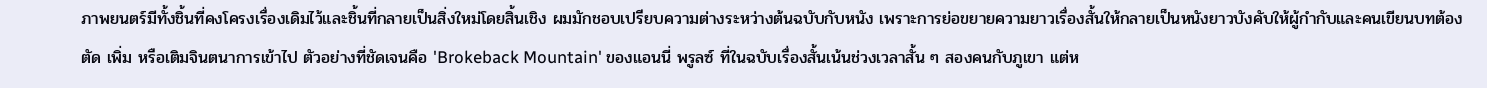ภาพยนตร์มีทั้งชิ้นที่คงโครงเรื่องเดิมไว้และชิ้นที่กลายเป็นสิ่งใหม่โดยสิ้นเชิง ผมมักชอบเปรียบความต่างระหว่างต้นฉบับกับหนัง เพราะการย่อขยายความยาวเรื่องสั้นให้กลายเป็นหนังยาวบังคับให้ผู้กำกับและคนเขียนบทต้องตัด เพิ่ม หรือเติมจินตนาการเข้าไป ตัวอย่างที่ชัดเจนคือ 'Brokeback Mountain' ของแอนนี่ พรูลซ์ ที่ในฉบับเรื่องสั้นเน้นช่วงเวลาสั้น ๆ สองคนกับภูเขา แต่ห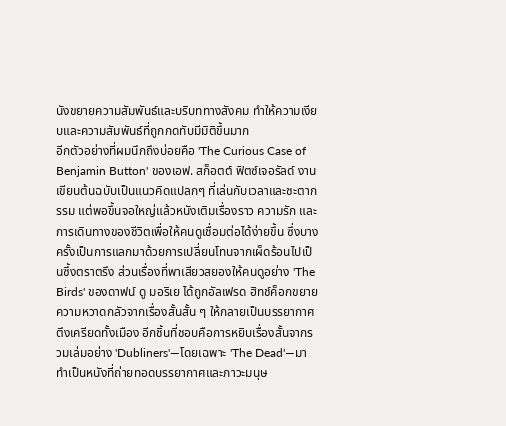นังขยายความสัมพันธ์และบริบททางสังคม ทำให้ความเงียบและความสัมพันธ์ที่ถูกกดทับมีมิติขึ้นมาก
อีกตัวอย่างที่ผมนึกถึงบ่อยคือ 'The Curious Case of Benjamin Button' ของเอฟ. สก็อตต์ ฟิตซ์เจอรัลด์ งานเขียนต้นฉบับเป็นแนวคิดแปลกๆ ที่เล่นกับเวลาและชะตากรรม แต่พอขึ้นจอใหญ่แล้วหนังเติมเรื่องราว ความรัก และการเดินทางของชีวิตเพื่อให้คนดูเชื่อมต่อได้ง่ายขึ้น ซึ่งบางครั้งเป็นการแลกมาด้วยการเปลี่ยนโทนจากเผ็ดร้อนไปเป็นซึ้งตราตรึง ส่วนเรื่องที่พาเสียวสยองให้คนดูอย่าง 'The Birds' ของดาฟน์ ดู มอริเย ได้ถูกอัลเฟรด ฮิทช์ค็อกขยายความหวาดกลัวจากเรื่องสั้นสั้น ๆ ให้กลายเป็นบรรยากาศตึงเครียดทั้งเมือง อีกชิ้นที่ชอบคือการหยิบเรื่องสั้นจากรวมเล่มอย่าง 'Dubliners'—โดยเฉพาะ 'The Dead'—มาทำเป็นหนังที่ถ่ายทอดบรรยากาศและภาวะมนุษ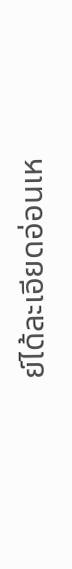ย์ได้ละเอียดอ่อนเห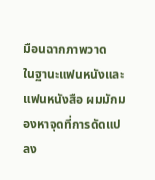มือนฉากภาพวาด
ในฐานะแฟนหนังและแฟนหนังสือ ผมมักมองหาจุดที่การดัดแปลง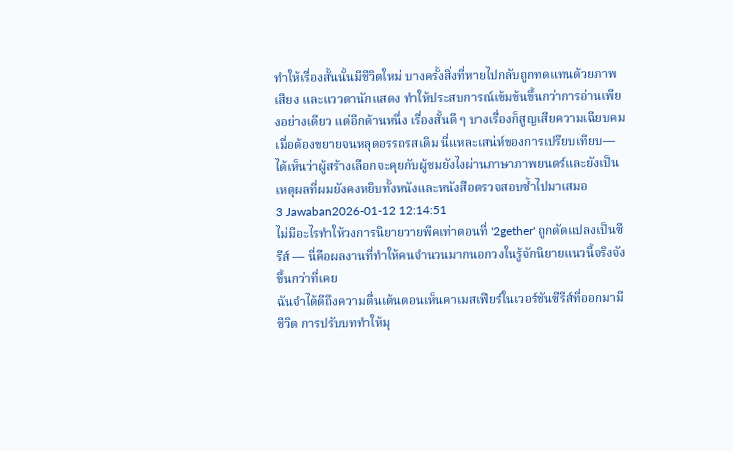ทำให้เรื่องสั้นนั้นมีชีวิตใหม่ บางครั้งสิ่งที่หายไปกลับถูกทดแทนด้วยภาพ เสียง และแววตานักแสดง ทำให้ประสบการณ์เข้มข้นขึ้นกว่าการอ่านเพียงอย่างเดียว แต่อีกด้านหนึ่ง เรื่องสั้นดี ๆ บางเรื่องก็สูญเสียความเฉียบคมเมื่อต้องขยายจนหลุดอรรถรสเดิม นี่แหละเสน่ห์ของการเปรียบเทียบ—ได้เห็นว่าผู้สร้างเลือกจะคุยกับผู้ชมยังไงผ่านภาษาภาพยนตร์และยังเป็นเหตุผลที่ผมยังคงหยิบทั้งหนังและหนังสือตรวจสอบซ้ำไปมาเสมอ
3 Jawaban2026-01-12 12:14:51
ไม่มีอะไรทำให้วงการนิยายวายพีคเท่าตอนที่ '2gether' ถูกดัดแปลงเป็นซีรีส์ — นี่คือผลงานที่ทำให้คนจำนวนมากนอกวงในรู้จักนิยายแนวนี้จริงจังขึ้นกว่าที่เคย
ฉันจำได้ดีถึงความตื่นเต้นตอนเห็นคาเมสเฟียร์ในเวอร์ชันซีรีส์ที่ออกมามีชีวิต การปรับบททำให้มุ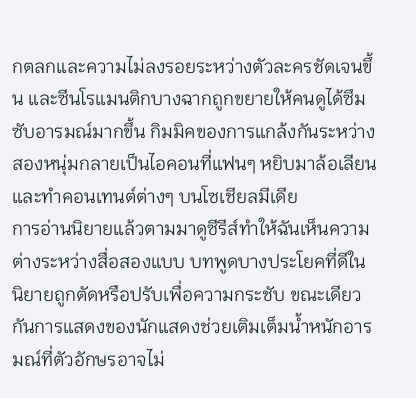กตลกและความไม่ลงรอยระหว่างตัวละครชัดเจนขึ้น และซีนโรแมนติกบางฉากถูกขยายให้คนดูได้ซึมซับอารมณ์มากขึ้น กิมมิคของการแกล้งกันระหว่างสองหนุ่มกลายเป็นไอคอนที่แฟนๆ หยิบมาล้อเลียนและทำคอนเทนต์ต่างๆ บนโซเชียลมีเดีย
การอ่านนิยายแล้วตามมาดูซีรีส์ทำให้ฉันเห็นความต่างระหว่างสื่อสองแบบ บทพูดบางประโยคที่ดีในนิยายถูกตัดหรือปรับเพื่อความกระชับ ขณะเดียวกันการแสดงของนักแสดงช่วยเติมเต็มน้ำหนักอารมณ์ที่ตัวอักษรอาจไม่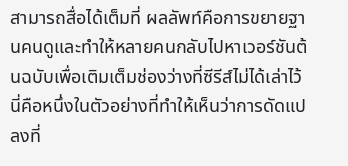สามารถสื่อได้เต็มที่ ผลลัพท์คือการขยายฐานคนดูและทำให้หลายคนกลับไปหาเวอร์ชันต้นฉบับเพื่อเติมเต็มช่องว่างที่ซีรีส์ไม่ได้เล่าไว้ นี่คือหนึ่งในตัวอย่างที่ทำให้เห็นว่าการดัดแปลงที่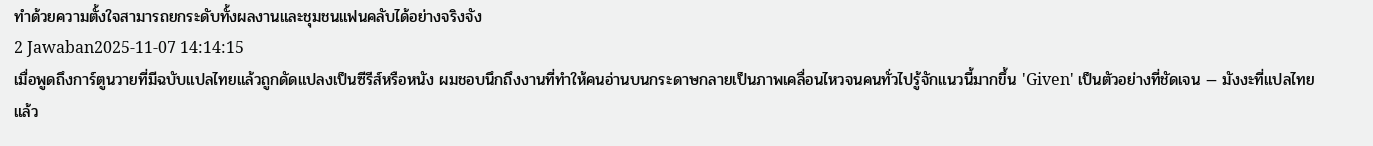ทำด้วยความตั้งใจสามารถยกระดับทั้งผลงานและชุมชนแฟนคลับได้อย่างจริงจัง
2 Jawaban2025-11-07 14:14:15
เมื่อพูดถึงการ์ตูนวายที่มีฉบับแปลไทยแล้วถูกดัดแปลงเป็นซีรีส์หรือหนัง ผมชอบนึกถึงงานที่ทำให้คนอ่านบนกระดาษกลายเป็นภาพเคลื่อนไหวจนคนทั่วไปรู้จักแนวนี้มากขึ้น 'Given' เป็นตัวอย่างที่ชัดเจน — มังงะที่แปลไทยแล้ว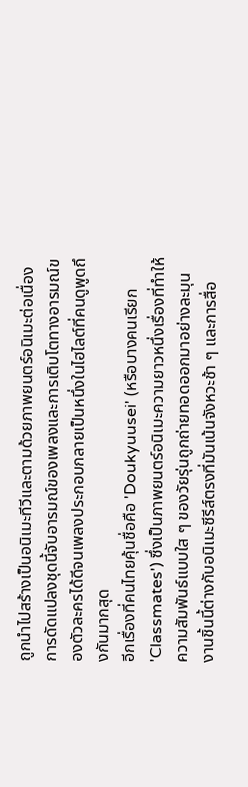ถูกนำไปสร้างเป็นอนิเมะทีวีและตามด้วยภาพยนตร์อนิเมะต่อเนื่อง การดัดแปลงชุดนี้จับอารมณ์ของเพลงและการเติบโตทางอารมณ์ของตัวละครได้ดีจนเพลงประกอบกลายเป็นหนึ่งในไฮไลต์ที่คนดูพูดถึงกันมากสุด
อีกเรื่องที่คนไทยคุ้นชื่อคือ 'Doukyuusei' (หรือบางคนเรียก 'Classmates') ซึ่งเป็นภาพยนตร์อนิเมะความยาวหนึ่งเรื่องที่ทำให้ความสัมพันธ์แบบใส ๆ ของวัยรุ่นถูกถ่ายทอดออกมาอย่างละมุน งานชิ้นนี้ต่างกับอนิเมะซีรีส์ตรงที่มันเน้นจังหวะช้า ๆ และการสื่อ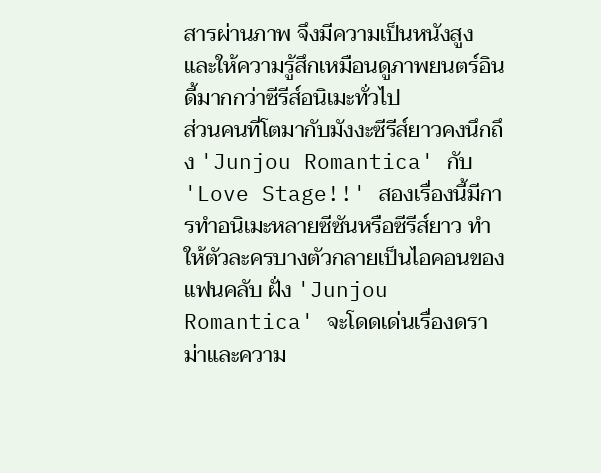สารผ่านภาพ จึงมีความเป็นหนังสูงและให้ความรู้สึกเหมือนดูภาพยนตร์อินดี้มากกว่าซีรีส์อนิเมะทั่วไป
ส่วนคนที่โตมากับมังงะซีรีส์ยาวคงนึกถึง 'Junjou Romantica' กับ 'Love Stage!!' สองเรื่องนี้มีการทำอนิเมะหลายซีซันหรือซีรีส์ยาว ทำให้ตัวละครบางตัวกลายเป็นไอคอนของแฟนคลับ ฝั่ง 'Junjou Romantica' จะโดดเด่นเรื่องดราม่าและความ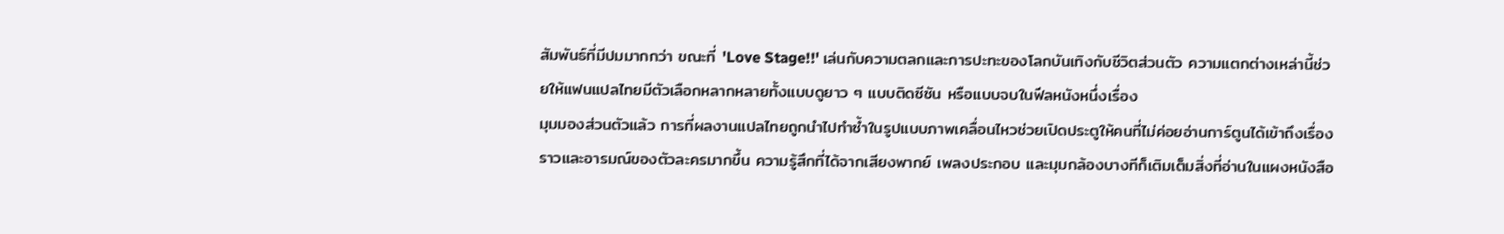สัมพันธ์ที่มีปมมากกว่า ขณะที่ 'Love Stage!!' เล่นกับความตลกและการปะทะของโลกบันเทิงกับชีวิตส่วนตัว ความแตกต่างเหล่านี้ช่วยให้แฟนแปลไทยมีตัวเลือกหลากหลายทั้งแบบดูยาว ๆ แบบติดซีซัน หรือแบบจบในฟีลหนังหนึ่งเรื่อง
มุมมองส่วนตัวแล้ว การที่ผลงานแปลไทยถูกนำไปทำซ้ำในรูปแบบภาพเคลื่อนไหวช่วยเปิดประตูให้คนที่ไม่ค่อยอ่านการ์ตูนได้เข้าถึงเรื่องราวและอารมณ์ของตัวละครมากขึ้น ความรู้สึกที่ได้จากเสียงพากย์ เพลงประกอบ และมุมกล้องบางทีก็เติมเต็มสิ่งที่อ่านในแผงหนังสือ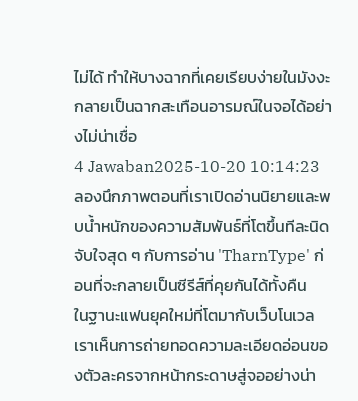ไม่ได้ ทำให้บางฉากที่เคยเรียบง่ายในมังงะกลายเป็นฉากสะเทือนอารมณ์ในจอได้อย่างไม่น่าเชื่อ
4 Jawaban2025-10-20 10:14:23
ลองนึกภาพตอนที่เราเปิดอ่านนิยายและพบน้ำหนักของความสัมพันธ์ที่โตขึ้นทีละนิด จับใจสุด ๆ กับการอ่าน 'TharnType' ก่อนที่จะกลายเป็นซีรีส์ที่คุยกันได้ทั้งคืน
ในฐานะแฟนยุคใหม่ที่โตมากับเว็บโนเวล เราเห็นการถ่ายทอดความละเอียดอ่อนของตัวละครจากหน้ากระดาษสู่จออย่างน่า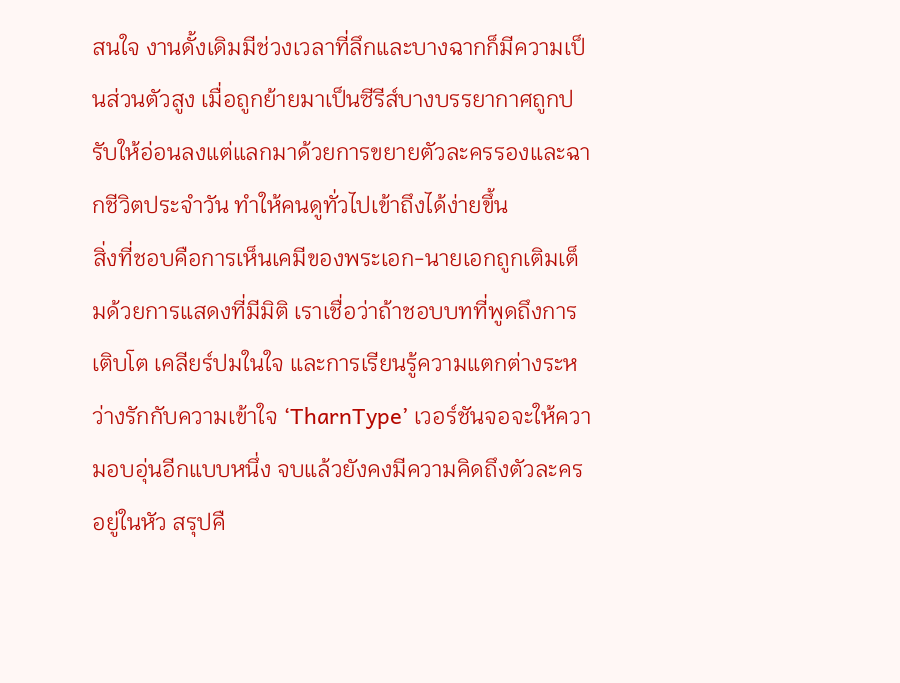สนใจ งานดั้งเดิมมีช่วงเวลาที่ลึกและบางฉากก็มีความเป็นส่วนตัวสูง เมื่อถูกย้ายมาเป็นซีรีส์บางบรรยากาศถูกปรับให้อ่อนลงแต่แลกมาด้วยการขยายตัวละครรองและฉากชีวิตประจำวัน ทำให้คนดูทั่วไปเข้าถึงได้ง่ายขึ้น
สิ่งที่ชอบคือการเห็นเคมีของพระเอก-นายเอกถูกเติมเต็มด้วยการแสดงที่มีมิติ เราเชื่อว่าถ้าชอบบทที่พูดถึงการเติบโต เคลียร์ปมในใจ และการเรียนรู้ความแตกต่างระหว่างรักกับความเข้าใจ ‘TharnType’ เวอร์ชันจอจะให้ความอบอุ่นอีกแบบหนึ่ง จบแล้วยังคงมีความคิดถึงตัวละครอยู่ในหัว สรุปคื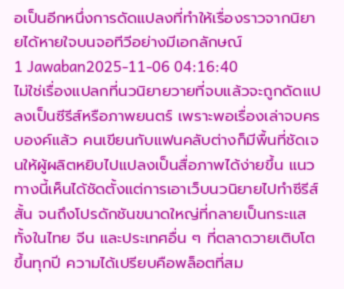อเป็นอีกหนึ่งการดัดแปลงที่ทำให้เรื่องราวจากนิยายได้หายใจบนจอทีวีอย่างมีเอกลักษณ์
1 Jawaban2025-11-06 04:16:40
ไม่ใช่เรื่องแปลกที่นวนิยายวายที่จบแล้วจะถูกดัดแปลงเป็นซีรีส์หรือภาพยนตร์ เพราะพอเรื่องเล่าจบครบองค์แล้ว คนเขียนกับแฟนคลับต่างก็มีพื้นที่ชัดเจนให้ผู้ผลิตหยิบไปแปลงเป็นสื่อภาพได้ง่ายขึ้น แนวทางนี้เห็นได้ชัดตั้งแต่การเอาเว็บนวนิยายไปทำซีรีส์สั้น จนถึงโปรดักชันขนาดใหญ่ที่กลายเป็นกระแส ทั้งในไทย จีน และประเทศอื่น ๆ ที่ตลาดวายเติบโตขึ้นทุกปี ความได้เปรียบคือพล็อตที่สม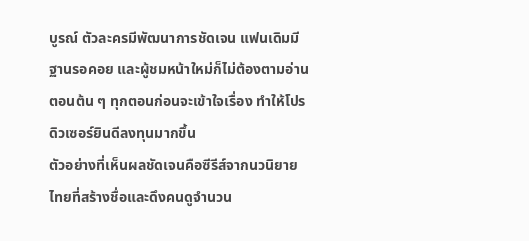บูรณ์ ตัวละครมีพัฒนาการชัดเจน แฟนเดิมมีฐานรอคอย และผู้ชมหน้าใหม่ก็ไม่ต้องตามอ่านตอนต้น ๆ ทุกตอนก่อนจะเข้าใจเรื่อง ทำให้โปรดิวเซอร์ยินดีลงทุนมากขึ้น
ตัวอย่างที่เห็นผลชัดเจนคือซีรีส์จากนวนิยายไทยที่สร้างชื่อและดึงคนดูจำนวน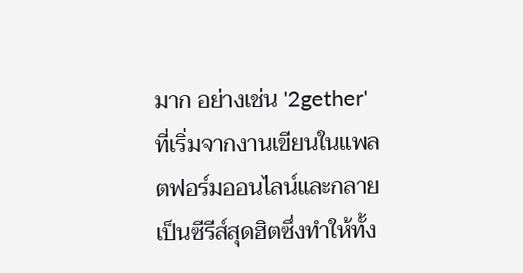มาก อย่างเช่น '2gether' ที่เริ่มจากงานเขียนในแพลตฟอร์มออนไลน์และกลายเป็นซีรีส์สุดฮิตซึ่งทำให้ทั้ง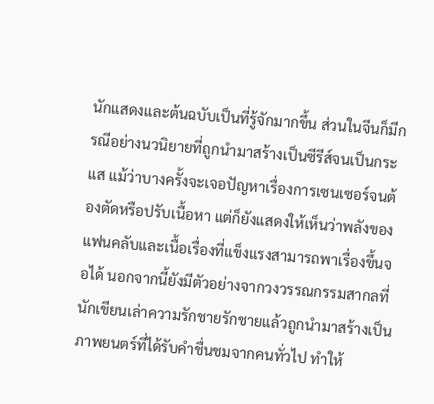นักแสดงและต้นฉบับเป็นที่รู้จักมากขึ้น ส่วนในจีนก็มีกรณีอย่างนวนิยายที่ถูกนำมาสร้างเป็นซีรีส์จนเป็นกระแส แม้ว่าบางครั้งจะเจอปัญหาเรื่องการเซนเซอร์จนต้องตัดหรือปรับเนื้อหา แต่ก็ยังแสดงให้เห็นว่าพลังของแฟนคลับและเนื้อเรื่องที่แข็งแรงสามารถพาเรื่องขึ้นจอได้ นอกจากนี้ยังมีตัวอย่างจากวงวรรณกรรมสากลที่นักเขียนเล่าความรักชายรักชายแล้วถูกนำมาสร้างเป็นภาพยนตร์ที่ได้รับคำชื่นชมจากคนทั่วไป ทำให้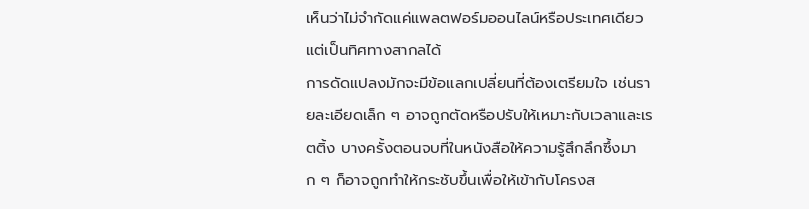เห็นว่าไม่จำกัดแค่แพลตฟอร์มออนไลน์หรือประเทศเดียว แต่เป็นทิศทางสากลได้
การดัดแปลงมักจะมีข้อแลกเปลี่ยนที่ต้องเตรียมใจ เช่นรายละเอียดเล็ก ๆ อาจถูกตัดหรือปรับให้เหมาะกับเวลาและเรตติ้ง บางครั้งตอนจบที่ในหนังสือให้ความรู้สึกลึกซึ้งมาก ๆ ก็อาจถูกทำให้กระชับขึ้นเพื่อให้เข้ากับโครงส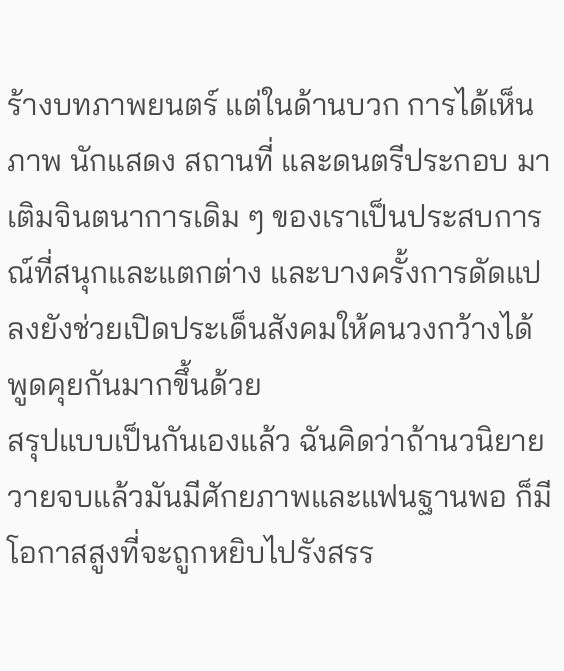ร้างบทภาพยนตร์ แต่ในด้านบวก การได้เห็นภาพ นักแสดง สถานที่ และดนตรีประกอบ มาเติมจินตนาการเดิม ๆ ของเราเป็นประสบการณ์ที่สนุกและแตกต่าง และบางครั้งการดัดแปลงยังช่วยเปิดประเด็นสังคมให้คนวงกว้างได้พูดคุยกันมากขึ้นด้วย
สรุปแบบเป็นกันเองแล้ว ฉันคิดว่าถ้านวนิยายวายจบแล้วมันมีศักยภาพและแฟนฐานพอ ก็มีโอกาสสูงที่จะถูกหยิบไปรังสรร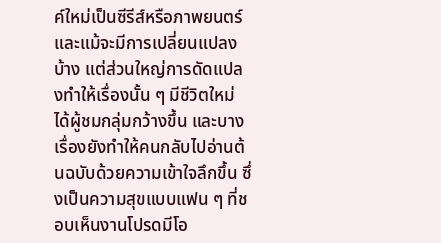ค์ใหม่เป็นซีรีส์หรือภาพยนตร์ และแม้จะมีการเปลี่ยนแปลงบ้าง แต่ส่วนใหญ่การดัดแปลงทำให้เรื่องนั้น ๆ มีชีวิตใหม่ ได้ผู้ชมกลุ่มกว้างขึ้น และบางเรื่องยังทำให้คนกลับไปอ่านต้นฉบับด้วยความเข้าใจลึกขึ้น ซึ่งเป็นความสุขแบบแฟน ๆ ที่ชอบเห็นงานโปรดมีโอ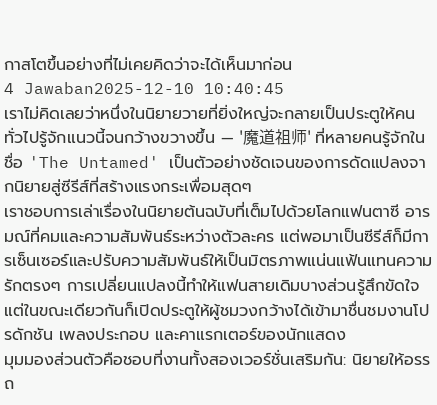กาสโตขึ้นอย่างที่ไม่เคยคิดว่าจะได้เห็นมาก่อน
4 Jawaban2025-12-10 10:40:45
เราไม่คิดเลยว่าหนึ่งในนิยายวายที่ยิ่งใหญ่จะกลายเป็นประตูให้คนทั่วไปรู้จักแนวนี้จนกว้างขวางขึ้น — '魔道祖师' ที่หลายคนรู้จักในชื่อ 'The Untamed' เป็นตัวอย่างชัดเจนของการดัดแปลงจากนิยายสู่ซีรีส์ที่สร้างแรงกระเพื่อมสุดๆ
เราชอบการเล่าเรื่องในนิยายต้นฉบับที่เต็มไปด้วยโลกแฟนตาซี อารมณ์ที่คมและความสัมพันธ์ระหว่างตัวละคร แต่พอมาเป็นซีรีส์ก็มีการเซ็นเซอร์และปรับความสัมพันธ์ให้เป็นมิตรภาพแน่นแฟ้นแทนความรักตรงๆ การเปลี่ยนแปลงนี้ทำให้แฟนสายเดิมบางส่วนรู้สึกขัดใจ แต่ในขณะเดียวกันก็เปิดประตูให้ผู้ชมวงกว้างได้เข้ามาชื่นชมงานโปรดักชัน เพลงประกอบ และคาแรกเตอร์ของนักแสดง
มุมมองส่วนตัวคือชอบที่งานทั้งสองเวอร์ชั่นเสริมกัน: นิยายให้อรรถ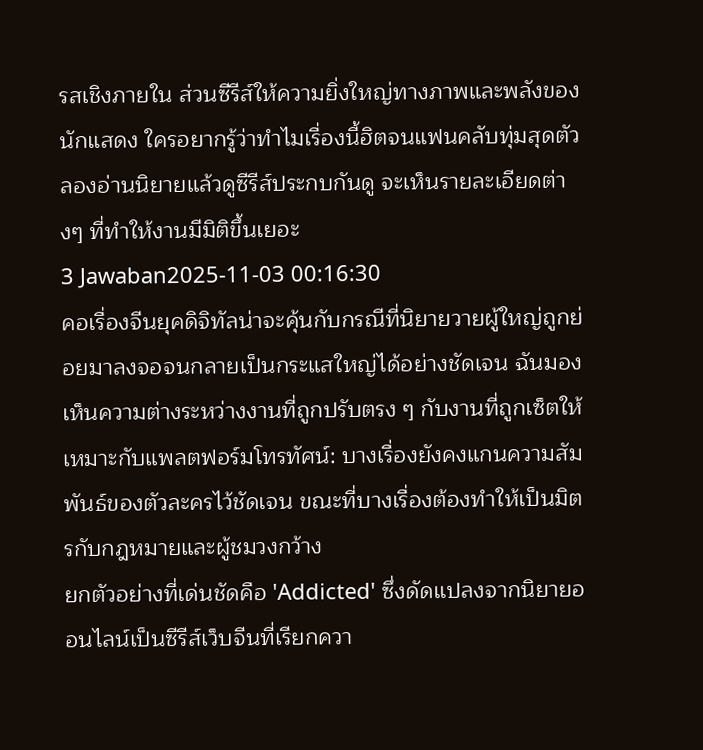รสเชิงภายใน ส่วนซีรีส์ให้ความยิ่งใหญ่ทางภาพและพลังของนักแสดง ใครอยากรู้ว่าทำไมเรื่องนี้ฮิตจนแฟนคลับทุ่มสุดตัว ลองอ่านนิยายแล้วดูซีรีส์ประกบกันดู จะเห็นรายละเอียดต่างๆ ที่ทำให้งานมีมิติขึ้นเยอะ
3 Jawaban2025-11-03 00:16:30
คอเรื่องจีนยุคดิจิทัลน่าจะคุ้นกับกรณีที่นิยายวายผู้ใหญ่ถูกย่อยมาลงจอจนกลายเป็นกระแสใหญ่ได้อย่างชัดเจน ฉันมองเห็นความต่างระหว่างงานที่ถูกปรับตรง ๆ กับงานที่ถูกเซ็ตให้เหมาะกับแพลตฟอร์มโทรทัศน์: บางเรื่องยังคงแกนความสัมพันธ์ของตัวละครไว้ชัดเจน ขณะที่บางเรื่องต้องทำให้เป็นมิตรกับกฎหมายและผู้ชมวงกว้าง
ยกตัวอย่างที่เด่นชัดคือ 'Addicted' ซึ่งดัดแปลงจากนิยายออนไลน์เป็นซีรีส์เว็บจีนที่เรียกควา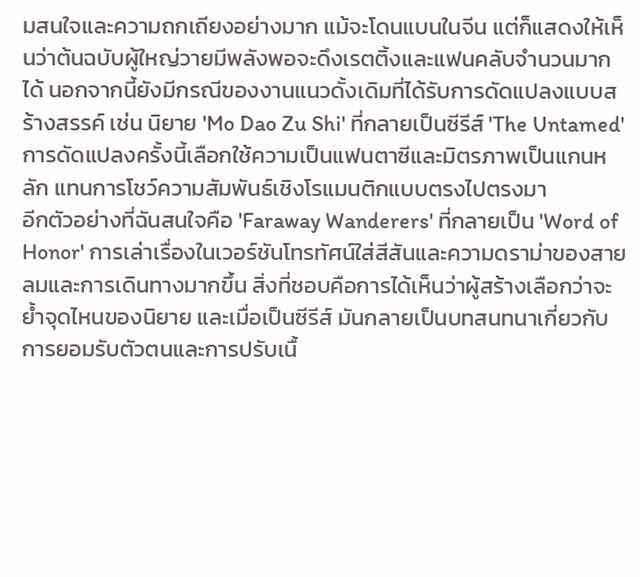มสนใจและความถกเถียงอย่างมาก แม้จะโดนแบนในจีน แต่ก็แสดงให้เห็นว่าต้นฉบับผู้ใหญ่วายมีพลังพอจะดึงเรตติ้งและแฟนคลับจำนวนมากได้ นอกจากนี้ยังมีกรณีของงานแนวดั้งเดิมที่ได้รับการดัดแปลงแบบสร้างสรรค์ เช่น นิยาย 'Mo Dao Zu Shi' ที่กลายเป็นซีรีส์ 'The Untamed' การดัดแปลงครั้งนี้เลือกใช้ความเป็นแฟนตาซีและมิตรภาพเป็นแกนหลัก แทนการโชว์ความสัมพันธ์เชิงโรแมนติกแบบตรงไปตรงมา
อีกตัวอย่างที่ฉันสนใจคือ 'Faraway Wanderers' ที่กลายเป็น 'Word of Honor' การเล่าเรื่องในเวอร์ชันโทรทัศน์ใส่สีสันและความดราม่าของสายลมและการเดินทางมากขึ้น สิ่งที่ชอบคือการได้เห็นว่าผู้สร้างเลือกว่าจะย้ำจุดไหนของนิยาย และเมื่อเป็นซีรีส์ มันกลายเป็นบทสนทนาเกี่ยวกับการยอมรับตัวตนและการปรับเนื้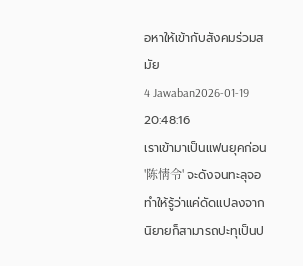อหาให้เข้ากับสังคมร่วมสมัย
4 Jawaban2026-01-19 20:48:16
เราเข้ามาเป็นแฟนยุคก่อน '陈情令' จะดังจนทะลุจอ ทำให้รู้ว่าแค่ดัดแปลงจากนิยายก็สามารถปะทุเป็นป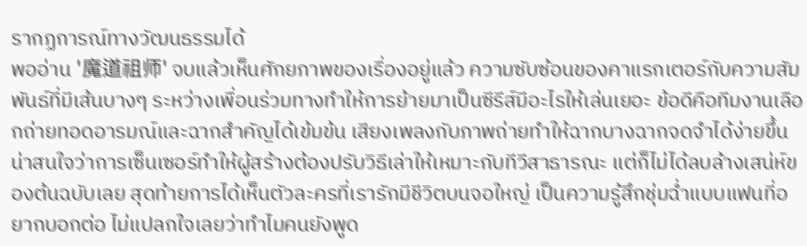รากฏการณ์ทางวัฒนธรรมได้
พออ่าน '魔道祖师' จบแล้วเห็นศักยภาพของเรื่องอยู่แล้ว ความซับซ้อนของคาแรกเตอร์กับความสัมพันธ์ที่มีเส้นบางๆ ระหว่างเพื่อนร่วมทางทำให้การย้ายมาเป็นซีรีส์มีอะไรให้เล่นเยอะ ข้อดีคือทีมงานเลือกถ่ายทอดอารมณ์และฉากสำคัญได้เข้มข้น เสียงเพลงกับภาพถ่ายทำให้ฉากบางฉากจดจำได้ง่ายขึ้น
น่าสนใจว่าการเซ็นเซอร์ทำให้ผู้สร้างต้องปรับวิธีเล่าให้เหมาะกับทีวีสาธารณะ แต่ก็ไม่ได้ลบล้างเสน่ห์ของต้นฉบับเลย สุดท้ายการได้เห็นตัวละครที่เรารักมีชีวิตบนจอใหญ่ เป็นความรู้สึกชุ่มฉ่ำแบบแฟนที่อยากบอกต่อ ไม่แปลกใจเลยว่าทำไมคนยังพูด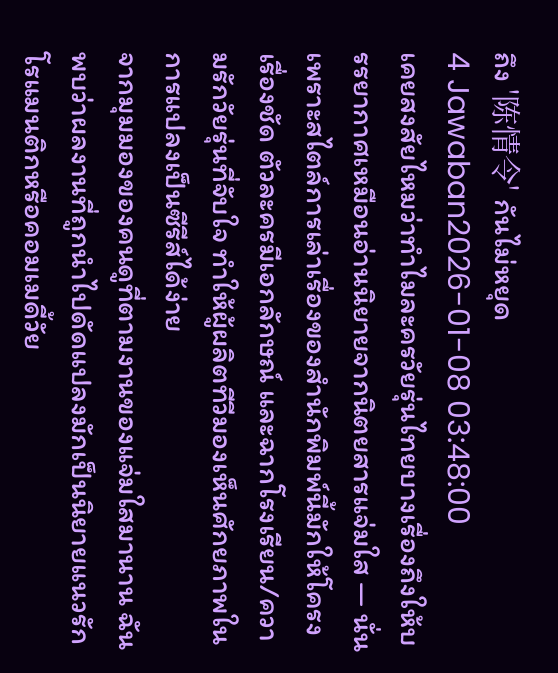ถึง '陈情令' กันไม่หยุด
4 Jawaban2026-01-08 03:48:00
เคยสงสัยไหมว่าทำไมละครวัยรุ่นไทยบางเรื่องถึงให้บรรยากาศเหมือนอ่านนิยายจากนิตยสารแจ่มใส — นั่นเพราะสไตล์การเล่าเรื่องของสำนักพิมพ์นี้มักให้โครงเรื่องชัด ตัวละครมีเอกลักษณ์ และฉากโรงเรียน/ความรักวัยรุ่นที่จับใจ ทำให้ผู้ผลิตทีวีมองเห็นศักยภาพในการแปลงเป็นซีรีส์ได้ง่าย
จากมุมมองของคนดูที่ตามงานของแจ่มใสมานาน ฉันพบว่าผลงานที่ถูกนำไปดัดแปลงมักเป็นนิยายแนวรักโรแมนติกหรือคอมเมดี้วัย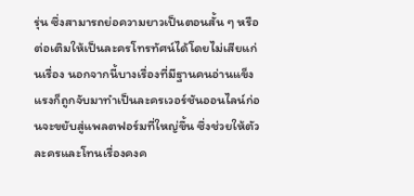รุ่น ซึ่งสามารถย่อความยาวเป็นตอนสั้น ๆ หรือต่อเติมให้เป็นละครโทรทัศน์ได้โดยไม่เสียแก่นเรื่อง นอกจากนี้บางเรื่องที่มีฐานคนอ่านแข็งแรงก็ถูกจับมาทำเป็นละครเวอร์ชันออนไลน์ก่อนจะขยับสู่แพลตฟอร์มที่ใหญ่ขึ้น ซึ่งช่วยให้ตัวละครและโทนเรื่องคงค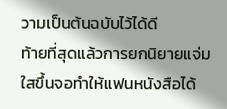วามเป็นต้นฉบับไว้ได้ดี
ท้ายที่สุดแล้วการยกนิยายแจ่มใสขึ้นจอทำให้แฟนหนังสือได้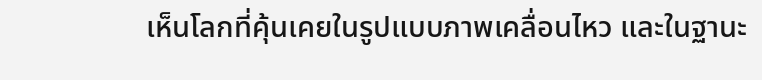เห็นโลกที่คุ้นเคยในรูปแบบภาพเคลื่อนไหว และในฐานะ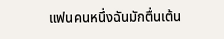แฟนคนหนึ่งฉันมักตื่นเต้น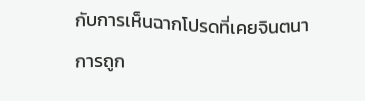กับการเห็นฉากโปรดที่เคยจินตนาการถูก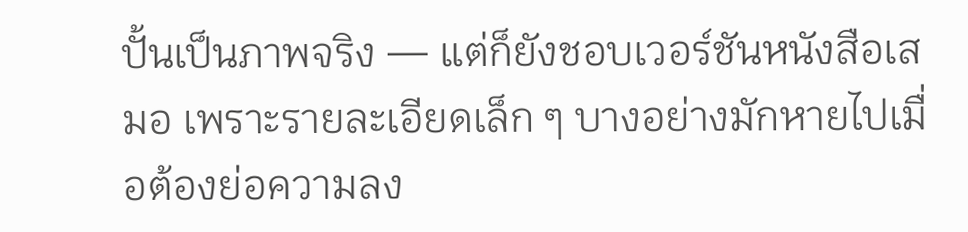ปั้นเป็นภาพจริง — แต่ก็ยังชอบเวอร์ชันหนังสือเสมอ เพราะรายละเอียดเล็ก ๆ บางอย่างมักหายไปเมื่อต้องย่อความลง